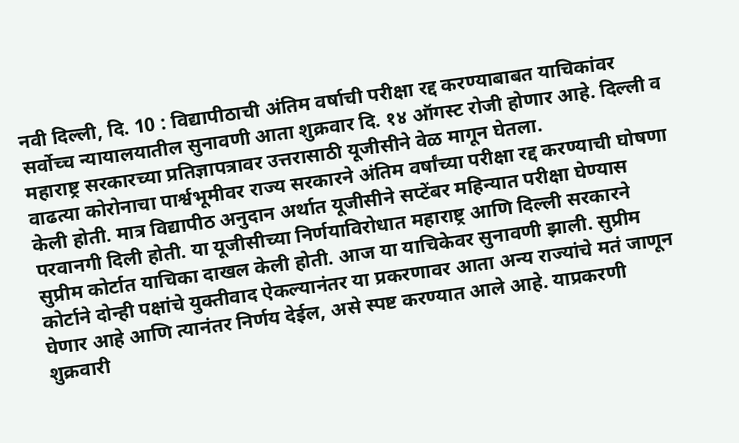नवी दिल्ली, दि. 10 : विद्यापीठाची अंतिम वर्षाची परीक्षा रद्द करण्याबाबत याचिकांवर सर्वोच्च न्यायालयातील सुनावणी आता शुक्रवार दि. १४ ऑगस्ट रोजी होणार आहे. दिल्ली व महाराष्ट्र सरकारच्या प्रतिज्ञापत्रावर उत्तरासाठी यूजीसीने वेळ मागून घेतला.
वाढत्या कोरोनाचा पार्श्वभूमीवर राज्य सरकारने अंतिम वर्षांच्या परीक्षा रद्द करण्याची घोषणा केली होती. मात्र विद्यापीठ अनुदान अर्थात यूजीसीने सप्टेंबर महिन्यात परीक्षा घेण्यास परवानगी दिली होती. या यूजीसीच्या निर्णयाविरोधात महाराष्ट्र आणि दिल्ली सरकारने सुप्रीम कोर्टात याचिका दाखल केली होती. आज या याचिकेवर सुनावणी झाली. सुप्रीम कोर्टाने दोन्ही पक्षांचे युक्तीवाद ऐकल्यानंतर या प्रकरणावर आता अन्य राज्यांचे मतं जाणून घेणार आहे आणि त्यानंतर निर्णय देईल, असे स्पष्ट करण्यात आले आहे. याप्रकरणी शुक्रवारी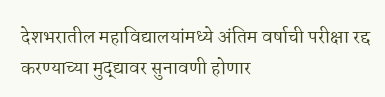देशभरातील महाविद्यालयांमध्ये अंतिम वर्षाची परीक्षा रद्द करण्याच्या मुद्द्यावर सुनावणी होणार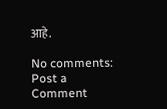आहे.

No comments:
Post a Comment